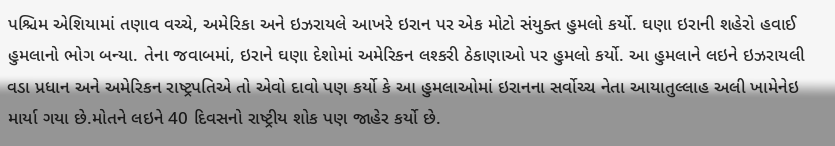પશ્ચિમ એશિયામાં તણાવ વચ્ચે, અમેરિકા અને ઇઝરાયલે આખરે ઇરાન પર એક મોટો સંયુક્ત હુમલો કર્યો. ઘણા ઇરાની શહેરો હવાઈ હુમલાનો ભોગ બન્યા. તેના જવાબમાં, ઇરાને ઘણા દેશોમાં અમેરિકન લશ્કરી ઠેકાણાઓ પર હુમલો કર્યો. આ હુમલાને લઇને ઇઝરાયલી વડા પ્રધાન અને અમેરિકન રાષ્ટ્રપતિએ તો એવો દાવો પણ કર્યો કે આ હુમલાઓમાં ઇરાનના સર્વોચ્ચ નેતા આયાતુલ્લાહ અલી ખામેનેઇ માર્યા ગયા છે.મોતને લઇને 40 દિવસનો રાષ્ટ્રીય શોક પણ જાહેર કર્યો છે.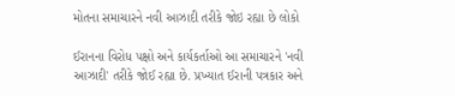મોતના સમાચારને નવી આઝાદી તરીકે જોઇ રહ્યા છે લોકો

ઈરાનના વિરોધ પક્ષો અને કાર્યકર્તાઓ આ સમાચારને 'નવી આઝાદી' તરીકે જોઈ રહ્યા છે. પ્રખ્યાત ઈરાની પત્રકાર અને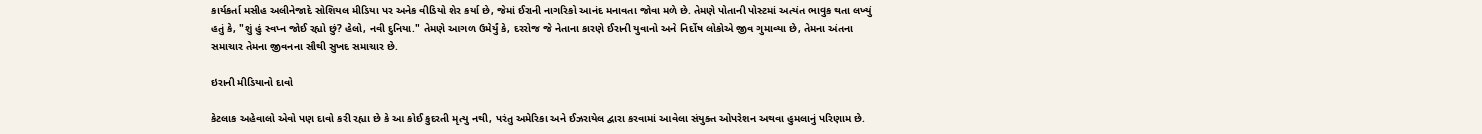કાર્યકર્તા મસીહ અલીનેજાદે સોશિયલ મીડિયા પર અનેક વીડિયો શેર કર્યા છે, જેમાં ઈરાની નાગરિકો આનંદ મનાવતા જોવા મળે છે. તેમણે પોતાની પોસ્ટમાં અત્યંત ભાવુક થતા લખ્યું હતું કે, "શું હું સ્વપ્ન જોઈ રહ્યો છું? હેલો, નવી દુનિયા." તેમણે આગળ ઉમેર્યું કે, દરરોજ જે નેતાના કારણે ઈરાની યુવાનો અને નિર્દોષ લોકોએ જીવ ગુમાવ્યા છે, તેમના અંતના સમાચાર તેમના જીવનના સૌથી સુખદ સમાચાર છે.

ઇરાની મીડિયાનો દાવો

કેટલાક અહેવાલો એવો પણ દાવો કરી રહ્યા છે કે આ કોઈ કુદરતી મૃત્યુ નથી, પરંતુ અમેરિકા અને ઈઝરાયેલ દ્વારા કરવામાં આવેલા સંયુક્ત ઓપરેશન અથવા હુમલાનું પરિણામ છે.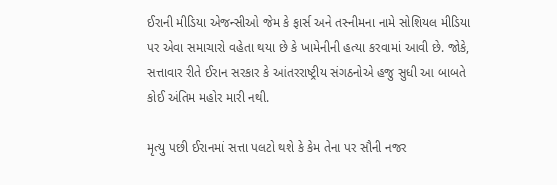ઈરાની મીડિયા એજન્સીઓ જેમ કે ફાર્સ અને તસ્નીમના નામે સોશિયલ મીડિયા પર એવા સમાચારો વહેતા થયા છે કે ખામેનીની હત્યા કરવામાં આવી છે. જોકે, સત્તાવાર રીતે ઈરાન સરકાર કે આંતરરાષ્ટ્રીય સંગઠનોએ હજુ સુધી આ બાબતે કોઈ અંતિમ મહોર મારી નથી.

મૃત્યુ પછી ઈરાનમાં સત્તા પલટો થશે કે કેમ તેના પર સૌની નજર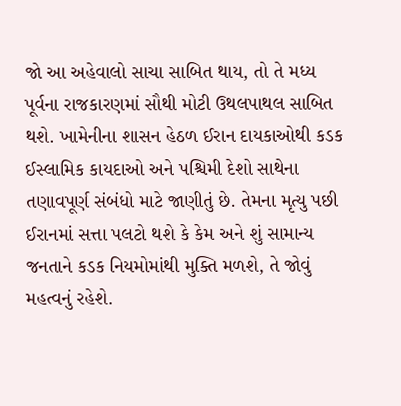જો આ અહેવાલો સાચા સાબિત થાય, તો તે મધ્ય પૂર્વના રાજકારણમાં સૌથી મોટી ઉથલપાથલ સાબિત થશે. ખામેનીના શાસન હેઠળ ઈરાન દાયકાઓથી કડક ઈસ્લામિક કાયદાઓ અને પશ્ચિમી દેશો સાથેના તણાવપૂર્ણ સંબંધો માટે જાણીતું છે. તેમના મૃત્યુ પછી ઈરાનમાં સત્તા પલટો થશે કે કેમ અને શું સામાન્ય જનતાને કડક નિયમોમાંથી મુક્તિ મળશે, તે જોવું મહત્વનું રહેશે.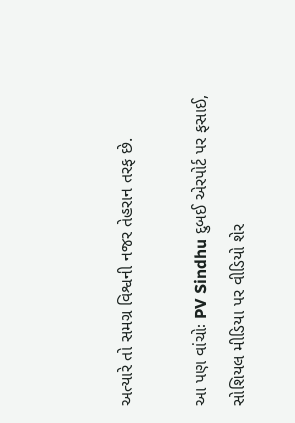અત્યારે તો સમગ્ર વિશ્વની નજર તેહરાન તરફ છે.

આ પણ વાંચોઃ PV Sindhu દુબઈ એરપોર્ટ પર ફસાઈ, સોશિયલ મીડિયા પર વીડિયો શેર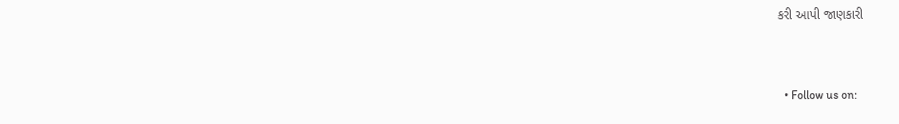કરી આપી જાણકારી


  • Follow us on: